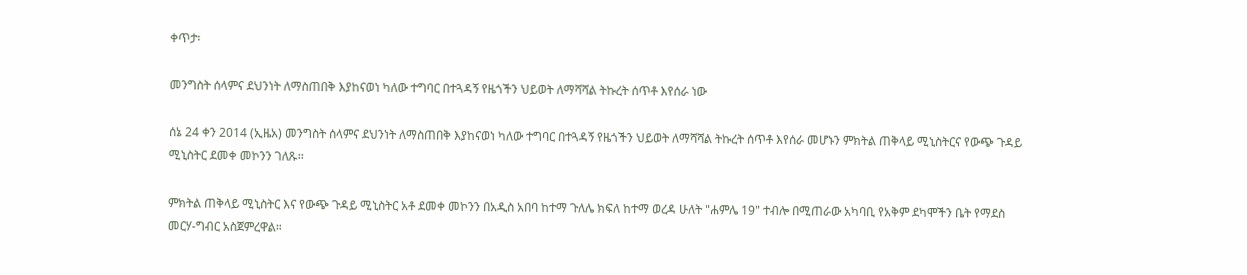ቀጥታ፡

መንግስት ሰላምና ደህንነት ለማስጠበቅ እያከናወነ ካለው ተግባር በተጓዳኝ የዜጎችን ህይወት ለማሻሻል ትኩረት ሰጥቶ እየሰራ ነው

ሰኔ 24 ቀን 2014 (ኢዜአ) መንግስት ሰላምና ደህንነት ለማስጠበቅ እያከናወነ ካለው ተግባር በተጓዳኝ የዜጎችን ህይወት ለማሻሻል ትኩረት ሰጥቶ እየሰራ መሆኑን ምክትል ጠቅላይ ሚኒስትርና የውጭ ጉዳይ ሚኒስትር ደመቀ መኮንን ገለጹ፡፡

ምክትል ጠቅላይ ሚኒስትር እና የውጭ ጉዳይ ሚኒስትር አቶ ደመቀ መኮንን በአዲስ አበባ ከተማ ጉለሌ ክፍለ ከተማ ወረዳ ሁለት "ሐምሌ 19" ተብሎ በሚጠራው አካባቢ የአቅም ደካሞችን ቤት የማደስ መርሃ-ግብር አስጀምረዋል።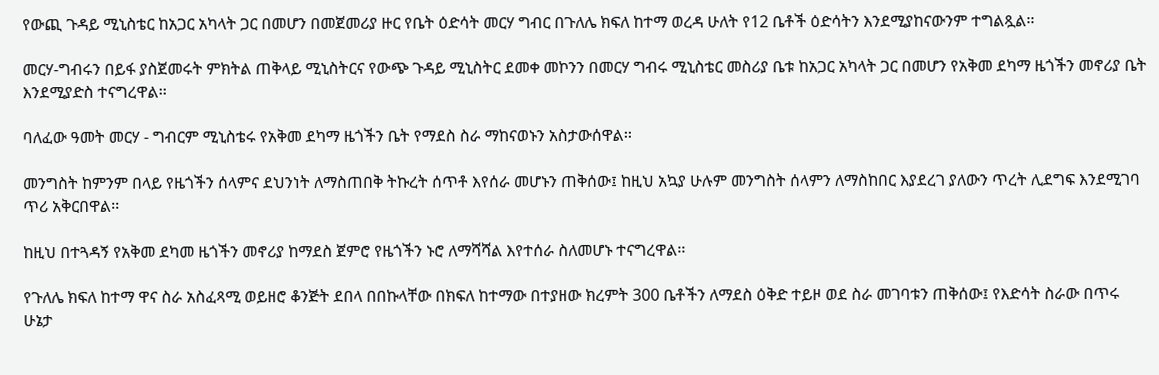የውጪ ጉዳይ ሚኒስቴር ከአጋር አካላት ጋር በመሆን በመጀመሪያ ዙር የቤት ዕድሳት መርሃ ግብር በጉለሌ ክፍለ ከተማ ወረዳ ሁለት የ12 ቤቶች ዕድሳትን እንደሚያከናውንም ተግልጿል፡፡

መርሃ-ግብሩን በይፋ ያስጀመሩት ምክትል ጠቅላይ ሚኒስትርና የውጭ ጉዳይ ሚኒስትር ደመቀ መኮንን በመርሃ ግብሩ ሚኒስቴር መስሪያ ቤቱ ከአጋር አካላት ጋር በመሆን የአቅመ ደካማ ዜጎችን መኖሪያ ቤት እንደሚያድስ ተናግረዋል፡፡

ባለፈው ዓመት መርሃ - ግብርም ሚኒስቴሩ የአቅመ ደካማ ዜጎችን ቤት የማደስ ስራ ማከናወኑን አስታውሰዋል፡፡

መንግስት ከምንም በላይ የዜጎችን ሰላምና ደህንነት ለማስጠበቅ ትኩረት ሰጥቶ እየሰራ መሆኑን ጠቅሰው፤ ከዚህ አኳያ ሁሉም መንግስት ሰላምን ለማስከበር እያደረገ ያለውን ጥረት ሊደግፍ እንደሚገባ ጥሪ አቅርበዋል፡፡

ከዚህ በተጓዳኝ የአቅመ ደካመ ዜጎችን መኖሪያ ከማደስ ጀምሮ የዜጎችን ኑሮ ለማሻሻል እየተሰራ ስለመሆኑ ተናግረዋል፡፡

የጉለሌ ክፍለ ከተማ ዋና ስራ አስፈጻሚ ወይዘሮ ቆንጅት ደበላ በበኩላቸው በክፍለ ከተማው በተያዘው ክረምት 300 ቤቶችን ለማደስ ዕቅድ ተይዞ ወደ ስራ መገባቱን ጠቅሰው፤ የእድሳት ስራው በጥሩ ሁኔታ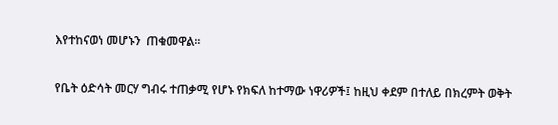እየተከናወነ መሆኑን  ጠቁመዋል፡፡

የቤት ዕድሳት መርሃ ግብሩ ተጠቃሚ የሆኑ የክፍለ ከተማው ነዋሪዎች፤ ከዚህ ቀደም በተለይ በክረምት ወቅት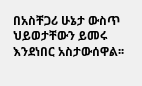በአስቸጋሪ ሁኔታ ውስጥ ህይወታቸውን ይመሩ እንደነበር አስታውሰዋል፡፡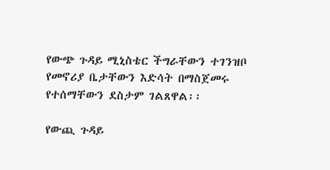የውጭ ጉዳይ ሚኒስቴር ችግራቸውን ተገንዝቦ የመኖሪያ ቤታቸውን እድሳት በማስጀመሩ የተሰማቸውን ደስታም ገልጸዋል፡፡

የውጪ ጉዳይ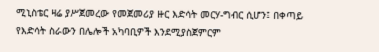ሚኒስቴር ዛሬ ያሥጀመረው የመጀመሪያ ዙር እድሳት መርሃ-ግብር ሲሆን፤ በቀጣይ የእድሳት ስራውን በሌሎች አካባቢዎች እንደሚያስጀምርም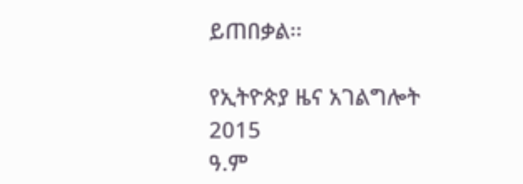ይጠበቃል፡፡

የኢትዮጵያ ዜና አገልግሎት
2015
ዓ.ም